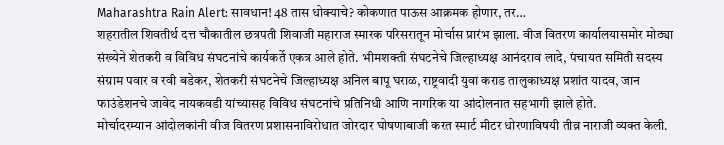Maharashtra Rain Alert: सावधान! 48 तास धोक्याचे? कोकणात पाऊस आक्रमक होणार, तर…
शहरातील शिवतीर्थ दत्त चौकातील छत्रपती शिवाजी महाराज स्मारक परिसरातून मोर्चास प्रारंभ झाला. वीज वितरण कार्यालयासमोर मोठ्या संख्येने शेतकरी व विविध संघटनांचे कार्यकर्ते एकत्र आले होते. भीमशक्ती संघटनेचे जिल्हाध्यक्ष आनंदराव लादे, पंचायत समिती सदस्य संग्राम पवार व रवी बडेकर, शेतकरी संघटनेचे जिल्हाध्यक्ष अनिल बापू घराळ, राष्ट्रवादी युवा कराड तालुकाध्यक्ष प्रशांत यादव, जान फाउंडेशनचे जावेद नायकवडी यांच्यासह विविध संघटनांचे प्रतिनिधी आणि नागरिक या आंदोलनात सहभागी झाले होते.
मोर्चादरम्यान आंदोलकांनी वीज वितरण प्रशासनाविरोधात जोरदार घोषणाबाजी करत स्मार्ट मीटर धोरणाविषयी तीव्र नाराजी व्यक्त केली.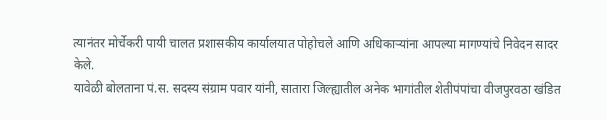त्यानंतर मोर्चेकरी पायी चालत प्रशासकीय कार्यालयात पोहोचले आणि अधिकाऱ्यांना आपल्या मागण्यांचे निवेदन सादर केले.
यावेळी बोलताना पं.स. सदस्य संग्राम पवार यांनी, सातारा जिल्ह्यातील अनेक भागांतील शेतीपंपांचा वीजपुरवठा खंडित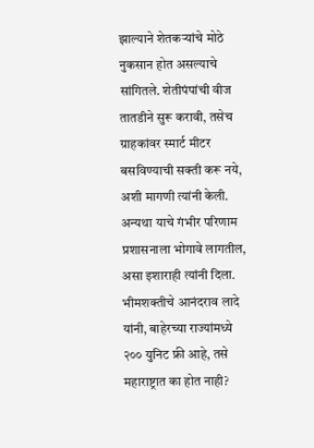झाल्याने शेतकऱ्यांचे मोठे नुकसान होत असल्याचे सांगितले. शेतीपंपांची वीज तातडीने सुरू करावी, तसेच ग्राहकांवर स्मार्ट मीटर बसविण्याची सक्ती करू नये, अशी मागणी त्यांनी केली. अन्यथा याचे गंभीर परिणाम प्रशासनाला भोगावे लागतील, असा इशाराही त्यांनी दिला.
भीमशक्तीचे आनंदराव लादे यांनी, बाहेरच्या राज्यांमध्ये २०० युनिट फ्री आहे, तसे महाराष्ट्रात का होत नाही?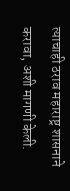त्याचाही ठराव महाराष्ट्र शासनाने करावा, अशी मागणी केली.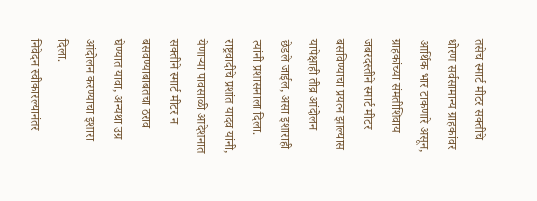तसेच स्मार्ट मीटर सक्तीचे धोरण सर्वसामान्य ग्राहकांवर आर्थिक भार टाकणारे असून, ग्राहकांच्या संमतीशिवाय जबरदस्तीने स्मार्ट मीटर बसविण्याचा प्रयत्न झाल्यास यापेक्षाही तीव्र आंदोलन छेडले जाईल, असा इशाराही त्यांनी प्रशासनाला दिला.
राष्ट्रवादीचे प्रशांत यादव यांनी, येणाऱ्या पावसाळी आदेशनात सक्तीने स्मार्ट मीटर न बसवण्याबाबतचा ठराव घेण्यात यावा, अन्यथा उग्र आंदोलन करण्याचा इशारा दिला.
निवेदन स्वीकारल्यानंतर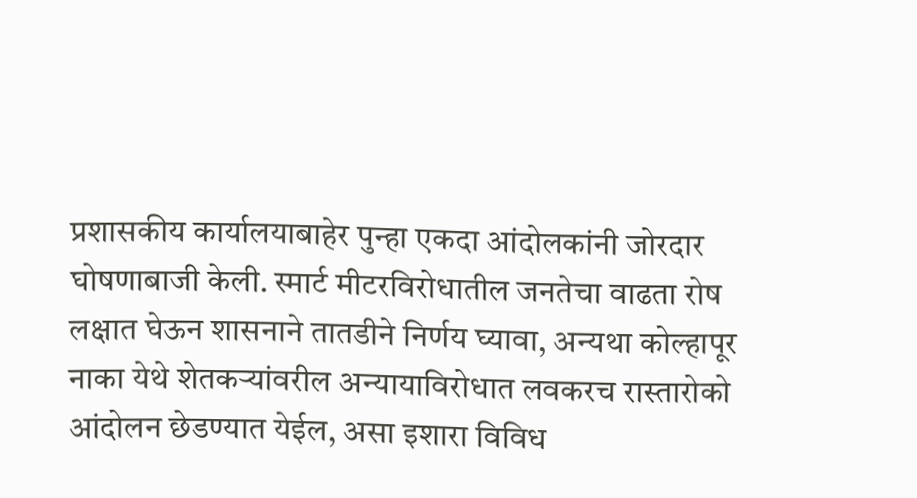प्रशासकीय कार्यालयाबाहेर पुन्हा एकदा आंदोलकांनी जोरदार घोषणाबाजी केली. स्मार्ट मीटरविरोधातील जनतेचा वाढता रोष लक्षात घेऊन शासनाने तातडीने निर्णय घ्यावा, अन्यथा कोल्हापूर नाका येथे शेतकऱ्यांवरील अन्यायाविरोधात लवकरच रास्तारोको आंदोलन छेडण्यात येईल, असा इशारा विविध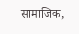सामाजिक,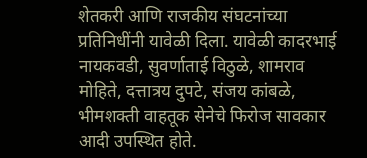शेतकरी आणि राजकीय संघटनांच्या प्रतिनिधींनी यावेळी दिला. यावेळी कादरभाई नायकवडी, सुवर्णाताई विठुळे, शामराव मोहिते, दत्तात्रय दुपटे, संजय कांबळे, भीमशक्ती वाहतूक सेनेचे फिरोज सावकार आदी उपस्थित होते.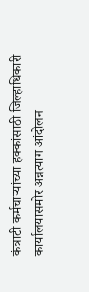कंत्राटी कर्मचाऱ्यांच्या हक्कांसाठी जिल्हाधिकारी कार्यालयासमोर अन्नत्याग आंदोलन